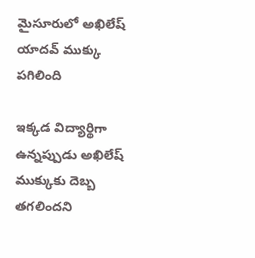మైసూరులో అఖిలేష్ యాదవ్ ముక్కు పగిలింది

ఇక్కడ విద్యార్థిగా ఉన్నప్పుడు అఖిలేష్ ముక్కుకు దెబ్బ తగలిందని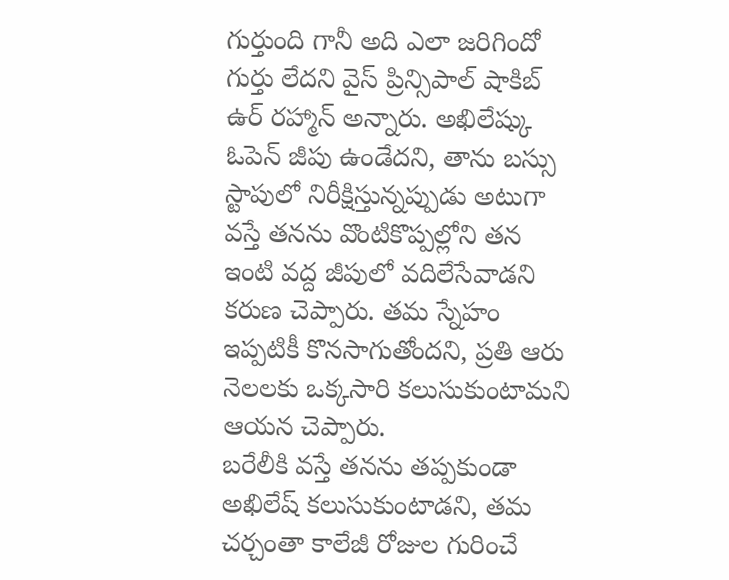గుర్తుంది గానీ అది ఎలా జరిగిందో గుర్తు లేదని వైస్ ప్రిన్సిపాల్ షాకిబ్ ఉర్ రహ్మాన్ అన్నారు. అఖిలేష్కు ఓపెన్ జీపు ఉండేదని, తాను బస్సు స్టాపులో నిరీక్షిస్తున్నప్పుడు అటుగా వస్తే తనను వొంటికొప్పల్లోని తన ఇంటి వద్ద జీపులో వదిలేసేవాడని కరుణ చెప్పారు. తమ స్నేహం ఇప్పటికీ కొనసాగుతోందని, ప్రతి ఆరు నెలలకు ఒక్కసారి కలుసుకుంటామని ఆయన చెప్పారు.
బరేలీకి వస్తే తనను తప్పకుండా అఖిలేష్ కలుసుకుంటాడని, తమ చర్చంతా కాలేజీ రోజుల గురించే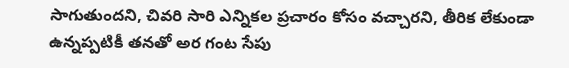సాగుతుందని, చివరి సారి ఎన్నికల ప్రచారం కోసం వచ్చారని, తీరిక లేకుండా ఉన్నప్పటికీ తనతో అర గంట సేపు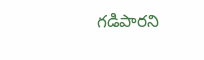గడిపారని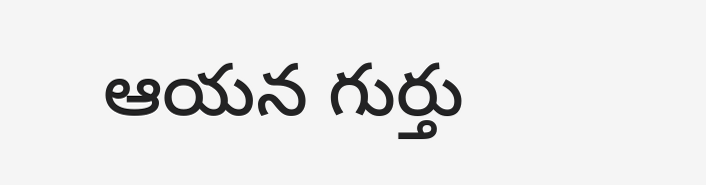ఆయన గుర్తు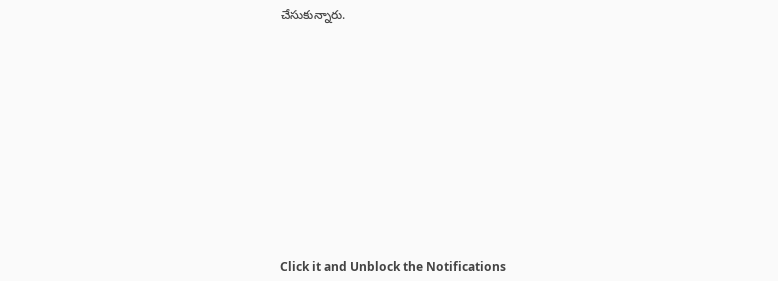చేసుకున్నారు.












Click it and Unblock the Notifications